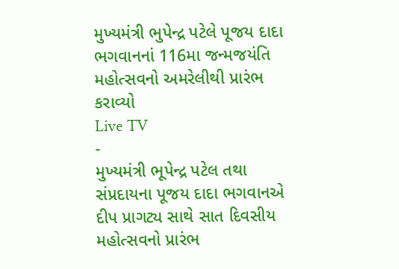મુખ્યમંત્રી ભુપેન્દ્ર પટેલે પૂજય દાદા ભગવાનનાં 116મા જન્મજયંતિ મહોત્સવનો અમરેલીથી પ્રારંભ કરાવ્યો
Live TV
-
મુખ્યમંત્રી ભૂપેન્દ્ર પટેલ તથા સંપ્રદાયના પૂજય દાદા ભગવાનએ દીપ પ્રાગટ્ય સાથે સાત દિવસીય મહોત્સવનો પ્રારંભ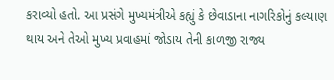કરાવ્યો હતો. આ પ્રસંગે મુખ્યમંત્રીએ કહ્યું કે છેવાડાના નાગરિકોનું કલ્યાણ થાય અને તેઓ મુખ્ય પ્રવાહમાં જોડાય તેની કાળજી રાજ્ય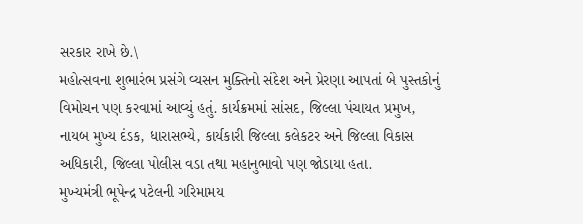સરકાર રાખે છે.\
મહોત્સવના શુભારંભ પ્રસંગે વ્યસન મુક્તિનો સંદેશ અને પ્રેરણા આપતાં બે પુસ્તકોનું વિમોચન પણ કરવામાં આવ્યું હતું. કાર્યક્રમમાં સાંસદ, જિલ્લા પંચાયત પ્રમુખ, નાયબ મુખ્ય દંડક, ધારાસભ્યે, કાર્યકારી જિલ્લા કલેકટર અને જિલ્લા વિકાસ અધિકારી, જિલ્લા પોલીસ વડા તથા મહાનુભાવો પણ જોડાયા હતા.
મુખ્યમંત્રી ભૂપેન્દ્ર પટેલની ગરિમામય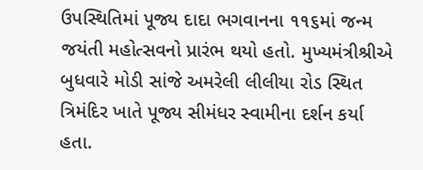ઉપસ્થિતિમાં પૂજ્ય દાદા ભગવાનના ૧૧૬માં જન્મ જયંતી મહોત્સવનો પ્રારંભ થયો હતો. મુખ્યમંત્રીશ્રીએ બુધવારે મોડી સાંજે અમરેલી લીલીયા રોડ સ્થિત ત્રિમંદિર ખાતે પૂજ્ય સીમંધર સ્વામીના દર્શન કર્યા હતા.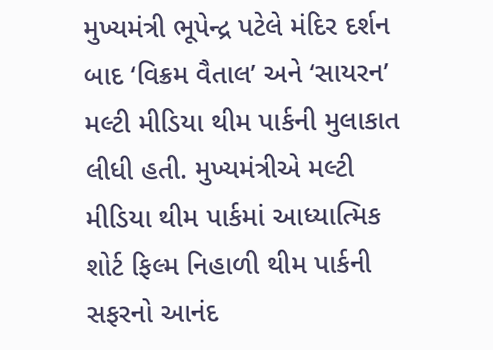મુખ્યમંત્રી ભૂપેન્દ્ર પટેલે મંદિર દર્શન બાદ ‘વિક્રમ વૈતાલ’ અને ‘સાયરન’ મલ્ટી મીડિયા થીમ પાર્કની મુલાકાત લીધી હતી. મુખ્યમંત્રીએ મલ્ટી મીડિયા થીમ પાર્કમાં આધ્યાત્મિક શોર્ટ ફિલ્મ નિહાળી થીમ પાર્કની સફરનો આનંદ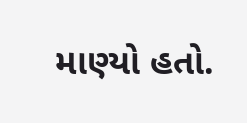માણ્યો હતો.